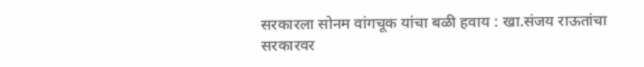सरकारला सोनम वांगचूक यांचा बळी हवाय : खा.संजय राऊतांचा सरकारवर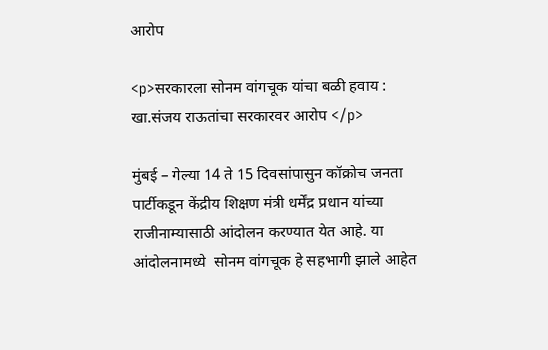आरोप

<p>सरकारला सोनम वांगचूक यांचा बळी हवाय : खा.संजय राऊतांचा सरकारवर आरोप </p>

मुंबई – गेल्या 14 ते 15 दिवसांपासुन कॉक्रोच जनता पार्टीकडून केंद्रीय शिक्षण मंत्री धर्मेंद्र प्रधान यांच्या राजीनाम्यासाठी आंदोलन करण्यात येत आहे. या आंदोलनामध्ये  सोनम वांगचूक हे सहभागी झाले आहेत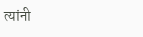त्यांनी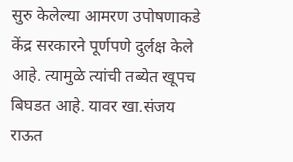सुरु केलेल्या आमरण उपोषणाकडे केंद्र सरकारने पूर्णपणे दुर्लक्ष केले आहे. त्यामुळे त्यांची तब्येत खूपच बिघडत आहे. यावर खा.संजय राऊत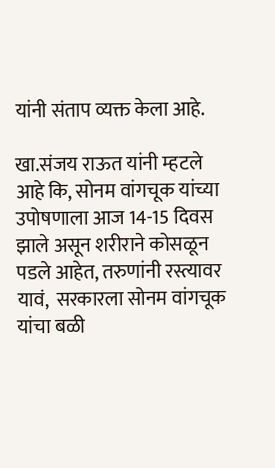यांनी संताप व्यक्त केला आहे.

खा.संजय राऊत यांनी म्हटले आहे कि, सोनम वांगचूक यांच्या उपोषणाला आज 14-15 दिवस झाले असून शरीराने कोसळून पडले आहेत, तरुणांनी रस्त्यावर यावं,  सरकारला सोनम वांगचूक यांचा बळी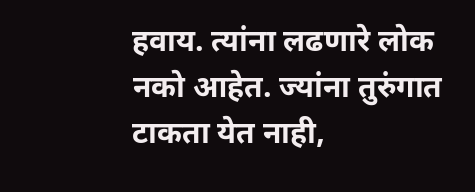हवाय. त्यांना लढणारे लोक नको आहेत. ज्यांना तुरुंगात टाकता येत नाही,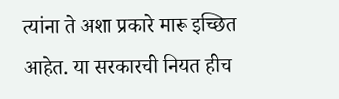त्यांना ते अशा प्रकारे मारू इच्छित आहेत. या सरकारची नियत हीच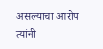असल्याचा आरोप त्यांनी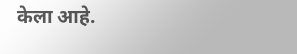केला आहे.